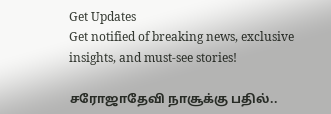Get Updates
Get notified of breaking news, exclusive insights, and must-see stories!

சரோஜாதேவி நாசூக்கு பதில்..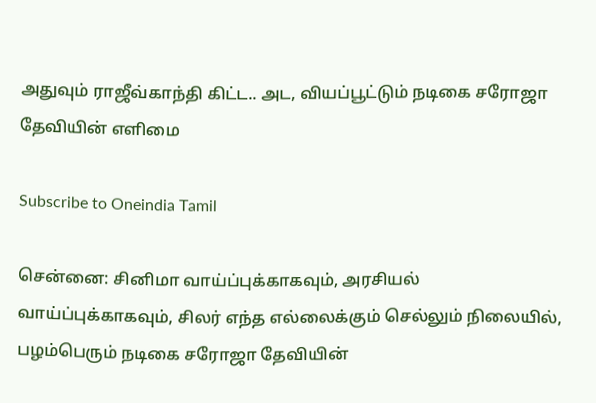அதுவும் ராஜீவ்காந்தி கிட்ட.. அட, வியப்பூட்டும் நடிகை சரோஜா தேவியின் எளிமை

Subscribe to Oneindia Tamil

சென்னை: சினிமா வாய்ப்புக்காகவும், அரசியல் வாய்ப்புக்காகவும், சிலர் எந்த எல்லைக்கும் செல்லும் நிலையில், பழம்பெரும் நடிகை சரோஜா தேவியின்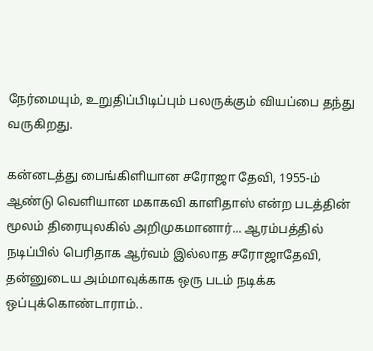நேர்மையும், உறுதிப்பிடிப்பும் பலருக்கும் வியப்பை தந்து வருகிறது.

கன்னடத்து பைங்கிளியான சரோஜா தேவி, 1955-ம் ஆண்டு வெளியான மகாகவி காளிதாஸ் என்ற படத்தின் மூலம் திரையுலகில் அறிமுகமானார்... ஆரம்பத்தில் நடிப்பில் பெரிதாக ஆர்வம் இல்லாத சரோஜாதேவி, தன்னுடைய அம்மாவுக்காக ஒரு படம் நடிக்க ஒப்புக்கொண்டாராம்..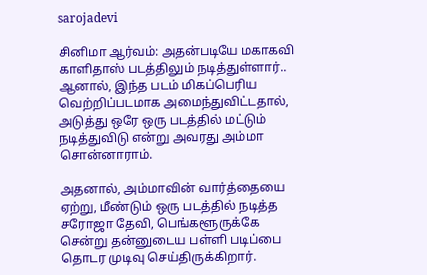sarojadevi

சினிமா ஆர்வம்: அதன்படியே மகாகவி காளிதாஸ் படத்திலும் நடித்துள்ளார்.. ஆனால், இந்த படம் மிகப்பெரிய வெற்றிப்படமாக அமைந்துவிட்டதால், அடுத்து ஒரே ஒரு படத்தில் மட்டும் நடித்துவிடு என்று அவரது அம்மா சொன்னாராம்.

அதனால், அம்மாவின் வார்த்தையை ஏற்று, மீண்டும் ஒரு படத்தில் நடித்த சரோஜா தேவி, பெங்களூருக்கே சென்று தன்னுடைய பள்ளி படிப்பை தொடர முடிவு செய்திருக்கிறார்.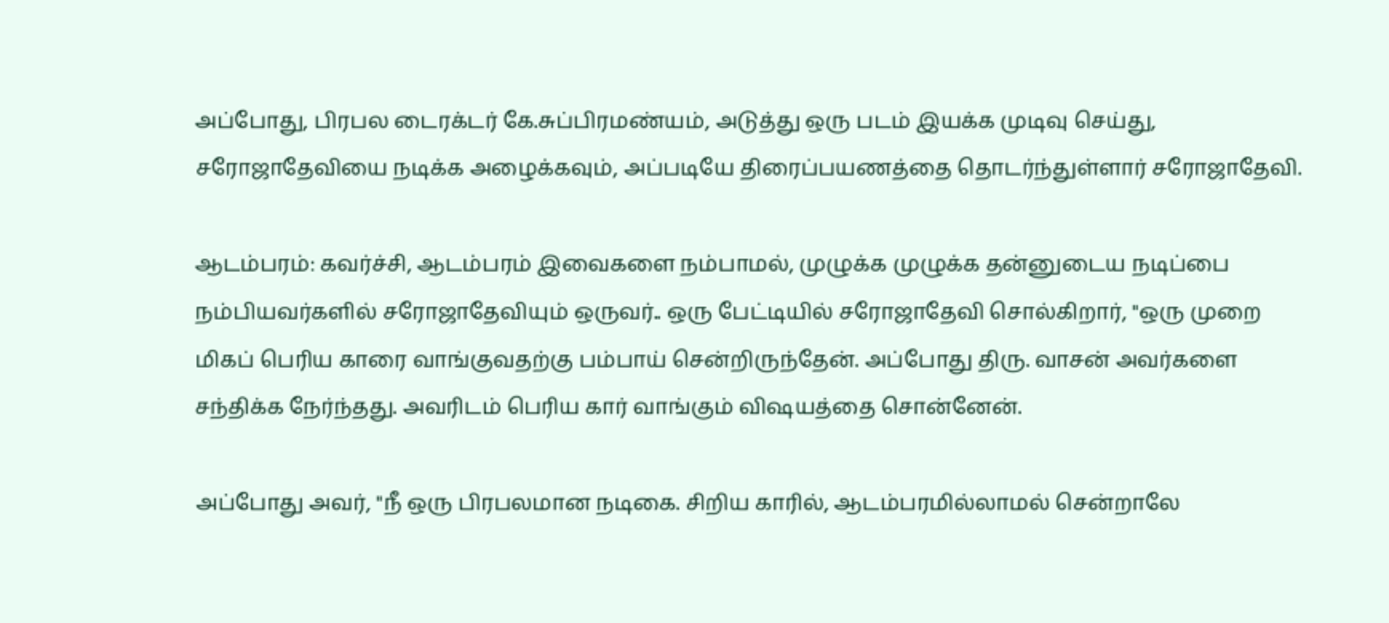அப்போது, பிரபல டைரக்டர் கே.சுப்பிரமண்யம், அடுத்து ஒரு படம் இயக்க முடிவு செய்து, சரோஜாதேவியை நடிக்க அழைக்கவும், அப்படியே திரைப்பயணத்தை தொடர்ந்துள்ளார் சரோஜாதேவி.

ஆடம்பரம்: கவர்ச்சி, ஆடம்பரம் இவைகளை நம்பாமல், முழுக்க முழுக்க தன்னுடைய நடிப்பை நம்பியவர்களில் சரோஜாதேவியும் ஒருவர்.. ஒரு பேட்டியில் சரோஜாதேவி சொல்கிறார், "ஒரு முறை மிகப் பெரிய காரை வாங்குவதற்கு பம்பாய் சென்றிருந்தேன். அப்போது திரு. வாசன் அவர்களை சந்திக்க நேர்ந்தது. அவரிடம் பெரிய கார் வாங்கும் விஷயத்தை சொன்னேன்.

அப்போது அவர், "நீ ஒரு பிரபலமான நடிகை. சிறிய காரில், ஆடம்பரமில்லாமல் சென்றாலே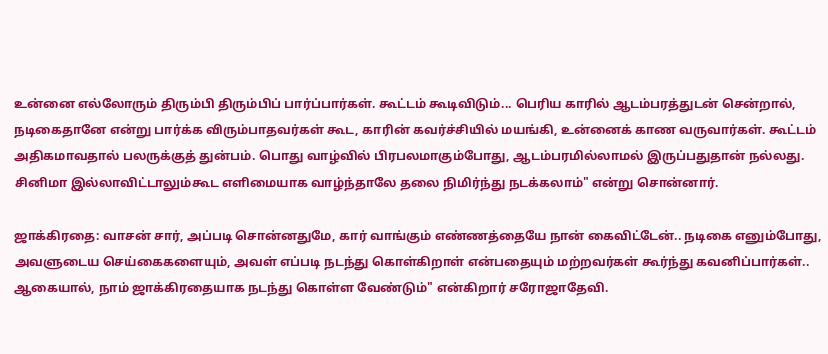உன்னை எல்லோரும் திரும்பி திரும்பிப் பார்ப்பார்கள். கூட்டம் கூடிவிடும்... பெரிய காரில் ஆடம்பரத்துடன் சென்றால், நடிகைதானே என்று பார்க்க விரும்பாதவர்கள் கூட, காரின் கவர்ச்சியில் மயங்கி, உன்னைக் காண வருவார்கள். கூட்டம் அதிகமாவதால் பலருக்குத் துன்பம். பொது வாழ்வில் பிரபலமாகும்போது, ஆடம்பரமில்லாமல் இருப்பதுதான் நல்லது. சினிமா இல்லாவிட்டாலும்கூட எளிமையாக வாழ்ந்தாலே தலை நிமிர்ந்து நடக்கலாம்" என்று சொன்னார்.

ஜாக்கிரதை: வாசன் சார், அப்படி சொன்னதுமே, கார் வாங்கும் எண்ணத்தையே நான் கைவிட்டேன்.. நடிகை எனும்போது, அவளுடைய செய்கைகளையும், அவள் எப்படி நடந்து கொள்கிறாள் என்பதையும் மற்றவர்கள் கூர்ந்து கவனிப்பார்கள்.. ஆகையால், நாம் ஜாக்கிரதையாக நடந்து கொள்ள வேண்டும்" என்கிறார் சரோஜாதேவி.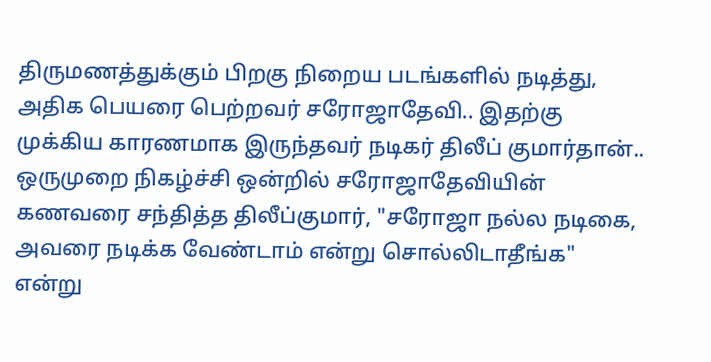திருமணத்துக்கும் பிறகு நிறைய படங்களில் நடித்து, அதிக பெயரை பெற்றவர் சரோஜாதேவி.. இதற்கு முக்கிய காரணமாக இருந்தவர் நடிகர் திலீப் குமார்தான்.. ஒருமுறை நிகழ்ச்சி ஒன்றில் சரோஜாதேவியின் கணவரை சந்தித்த திலீப்குமார், "சரோஜா நல்ல நடிகை, அவரை நடிக்க வேண்டாம் என்று சொல்லிடாதீங்க" என்று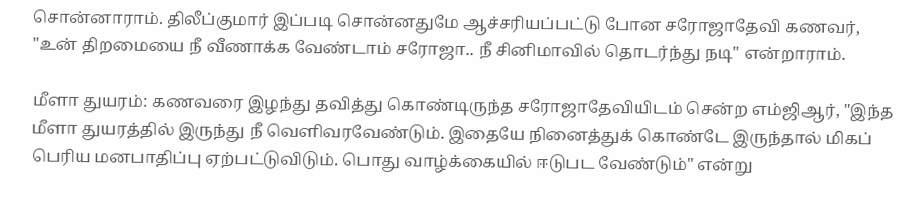சொன்னாராம். திலீப்குமார் இப்படி சொன்னதுமே ஆச்சரியப்பட்டு போன சரோஜாதேவி கணவர், "உன் திறமையை நீ வீணாக்க வேண்டாம் சரோஜா.. நீ சினிமாவில் தொடர்ந்து நடி" என்றாராம்.

மீளா துயரம்: கணவரை இழந்து தவித்து கொண்டிருந்த சரோஜாதேவியிடம் சென்ற எம்ஜிஆர், "இந்த மீளா துயரத்தில் இருந்து நீ வெளிவரவேண்டும். இதையே நினைத்துக் கொண்டே இருந்தால் மிகப் பெரிய மனபாதிப்பு ஏற்பட்டுவிடும். பொது வாழ்க்கையில் ஈடுபட வேண்டும்" என்று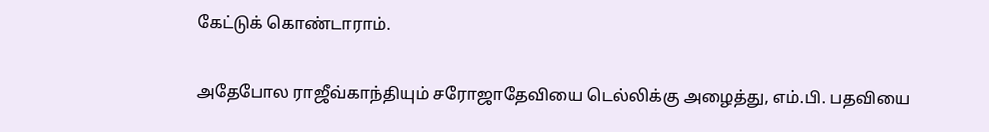கேட்டுக் கொண்டாராம்.

அதேபோல ராஜீவ்காந்தியும் சரோஜாதேவியை டெல்லிக்கு அழைத்து, எம்.பி. பதவியை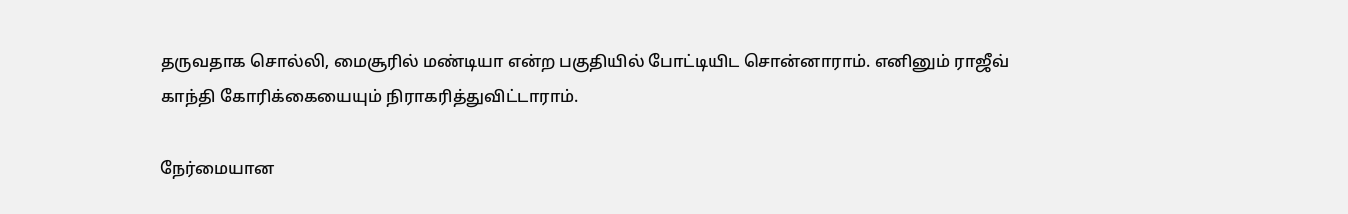தருவதாக சொல்லி, மைசூரில் மண்டியா என்ற பகுதியில் போட்டியிட சொன்னாராம். எனினும் ராஜீவ் காந்தி கோரிக்கையையும் நிராகரித்துவிட்டாராம்.

நேர்மையான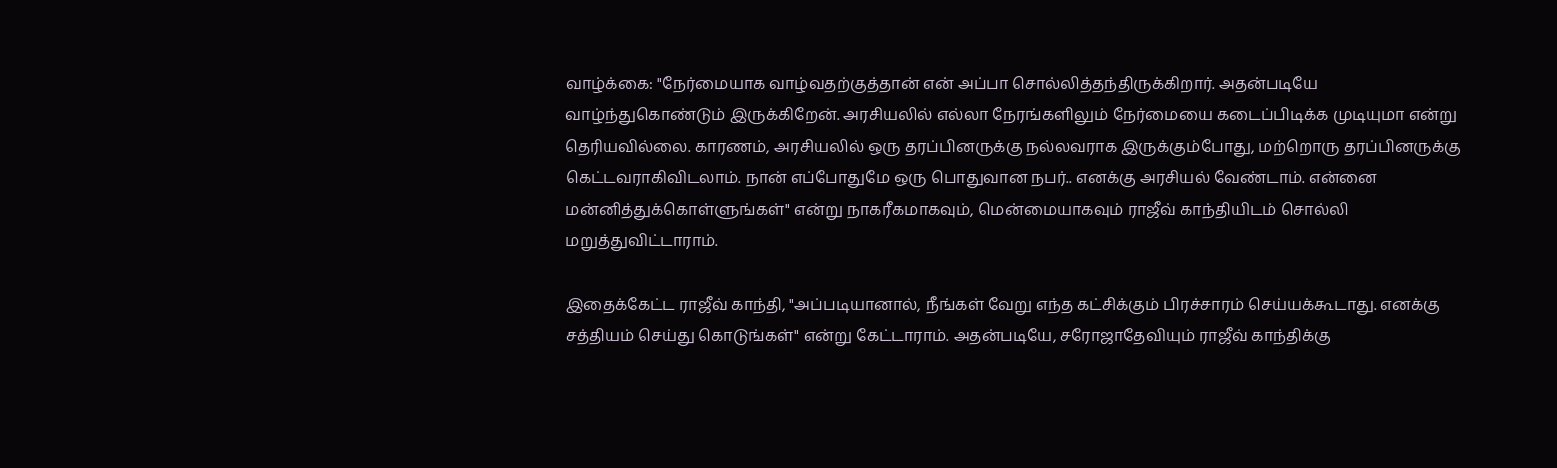வாழ்க்கை: "நேர்மையாக வாழ்வதற்குத்தான் என் அப்பா சொல்லித்தந்திருக்கிறார். அதன்படியே வாழ்ந்துகொண்டும் இருக்கிறேன். அரசியலில் எல்லா நேரங்களிலும் நேர்மையை கடைப்பிடிக்க முடியுமா என்று தெரியவில்லை. காரணம், அரசியலில் ஒரு தரப்பினருக்கு நல்லவராக இருக்கும்போது, மற்றொரு தரப்பினருக்கு கெட்டவராகிவிடலாம். நான் எப்போதுமே ஒரு பொதுவான நபர்.. எனக்கு அரசியல் வேண்டாம். என்னை மன்னித்துக்கொள்ளுங்கள்" என்று நாகரீகமாகவும், மென்மையாகவும் ராஜீவ் காந்தியிடம் சொல்லி மறுத்துவிட்டாராம்.

இதைக்கேட்ட ராஜீவ் காந்தி, "அப்படியானால், நீங்கள் வேறு எந்த கட்சிக்கும் பிரச்சாரம் செய்யக்கூடாது. எனக்கு சத்தியம் செய்து கொடுங்கள்" என்று கேட்டாராம். அதன்படியே, சரோஜாதேவியும் ராஜீவ் காந்திக்கு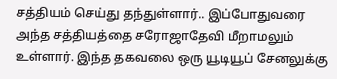சத்தியம் செய்து தந்துள்ளார்.. இப்போதுவரை அந்த சத்தியத்தை சரோஜாதேவி மீறாமலும் உள்ளார். இந்த தகவலை ஒரு யூடியூப் சேனலுக்கு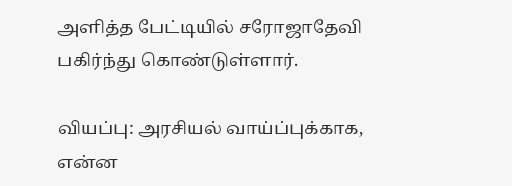அளித்த பேட்டியில் சரோஜாதேவி பகிர்ந்து கொண்டுள்ளார்.

வியப்பு: அரசியல் வாய்ப்புக்காக, என்ன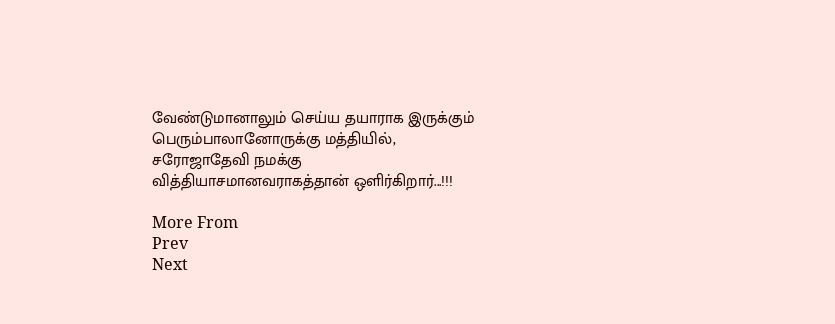வேண்டுமானாலும் செய்ய தயாராக இருக்கும் பெரும்பாலானோருக்கு மத்தியில், சரோஜாதேவி நமக்கு வித்தியாசமானவராகத்தான் ஒளிர்கிறார்...!!!

More From
Prev
Next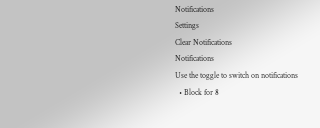Notifications
Settings
Clear Notifications
Notifications
Use the toggle to switch on notifications
  • Block for 8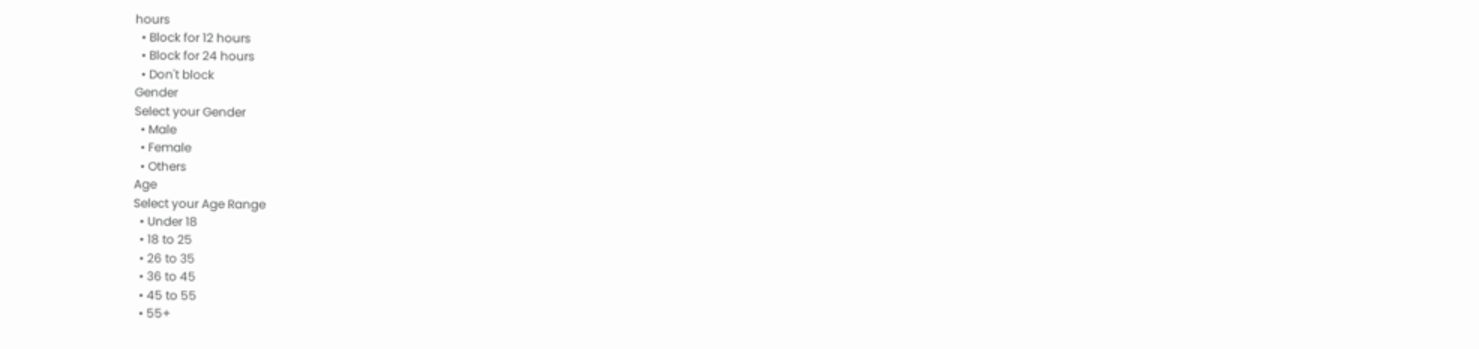hours
  • Block for 12 hours
  • Block for 24 hours
  • Don't block
Gender
Select your Gender
  • Male
  • Female
  • Others
Age
Select your Age Range
  • Under 18
  • 18 to 25
  • 26 to 35
  • 36 to 45
  • 45 to 55
  • 55+